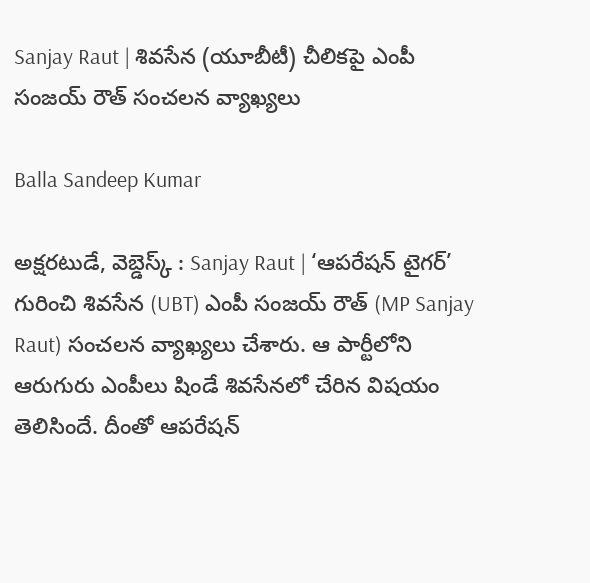Sanjay Raut | శివసేన (యూబీటీ) చీలికపై ఎంపీ సంజయ్ రౌత్ సంచలన వ్యాఖ్యలు

Balla Sandeep Kumar

అక్షరటుడే, వెబ్డెస్క్ : Sanjay Raut | ‘ఆపరేషన్ టైగర్’ గురించి శివసేన (UBT) ఎంపీ సంజయ్ రౌత్ (MP Sanjay Raut) సంచలన వ్యాఖ్యలు చేశారు. ఆ పార్టీలోని ఆరుగురు ఎంపీలు షిండే శివసేనలో చేరిన విషయం తెలిసిందే. దీంతో ఆపరేషన్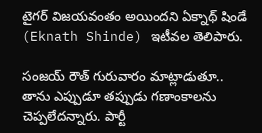టైగర్ విజయవంతం అయిందని ఏక్నాథ్ షిండే (Eknath Shinde) ఇటీవల తెలిపారు.

సంజయ్ రౌత్ గురువారం మాట్లాడుతూ.. తాను ఎప్పుడూ తప్పుడు గణాంకాలను చెప్పలేదన్నారు. పార్టీ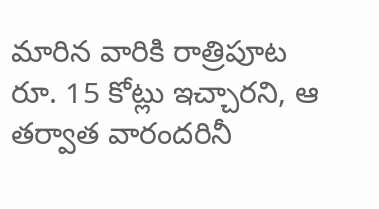మారిన వారికి రాత్రిపూట రూ. 15 కోట్లు ఇచ్చారని, ఆ తర్వాత వారందరినీ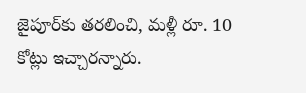జైపూర్‌కు తరలించి, మళ్లీ రూ. 10 కోట్లు ఇచ్చారన్నారు.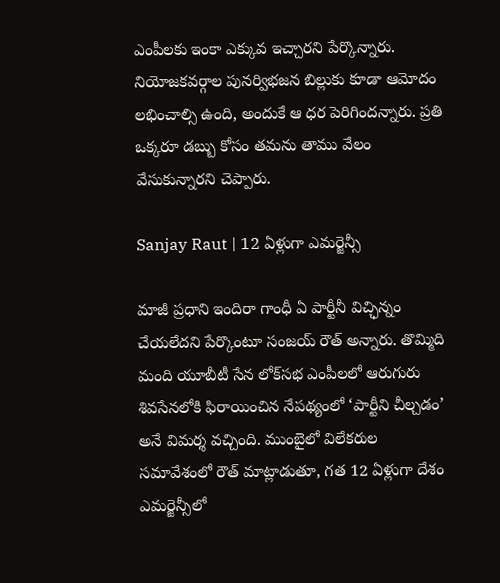ఎంపీలకు ఇంకా ఎక్కువ ఇచ్చారని పేర్కొన్నారు. నియోజకవర్గాల పునర్విభజన బిల్లుకు కూడా ఆమోదం లభించాల్సి ఉంది, అందుకే ఆ ధర పెరిగిందన్నారు. ప్రతి ఒక్కరూ డబ్బు కోసం తమను తాము వేలం వేసుకున్నారని చెప్పారు.

Sanjay Raut | 12 ఏళ్లుగా ఎమర్జెన్సీ

మాజీ ప్రధాని ఇందిరా గాంధీ ఏ పార్టీనీ విచ్ఛిన్నం చేయలేదని పేర్కొంటూ సంజయ్ రౌత్ అన్నారు. తొమ్మిది మంది యూబీటీ సేన లోక్‌సభ ఎంపీలలో ఆరుగురు శివసేనలోకి ఫిరాయించిన నేపథ్యంలో ‘పార్టీని చీల్చడం’ అనే విమర్శ వచ్చింది. ముంబైలో విలేకరుల సమావేశంలో రౌత్ మాట్లాడుతూ, గత 12 ఏళ్లుగా దేశం ఎమర్జెన్సీలో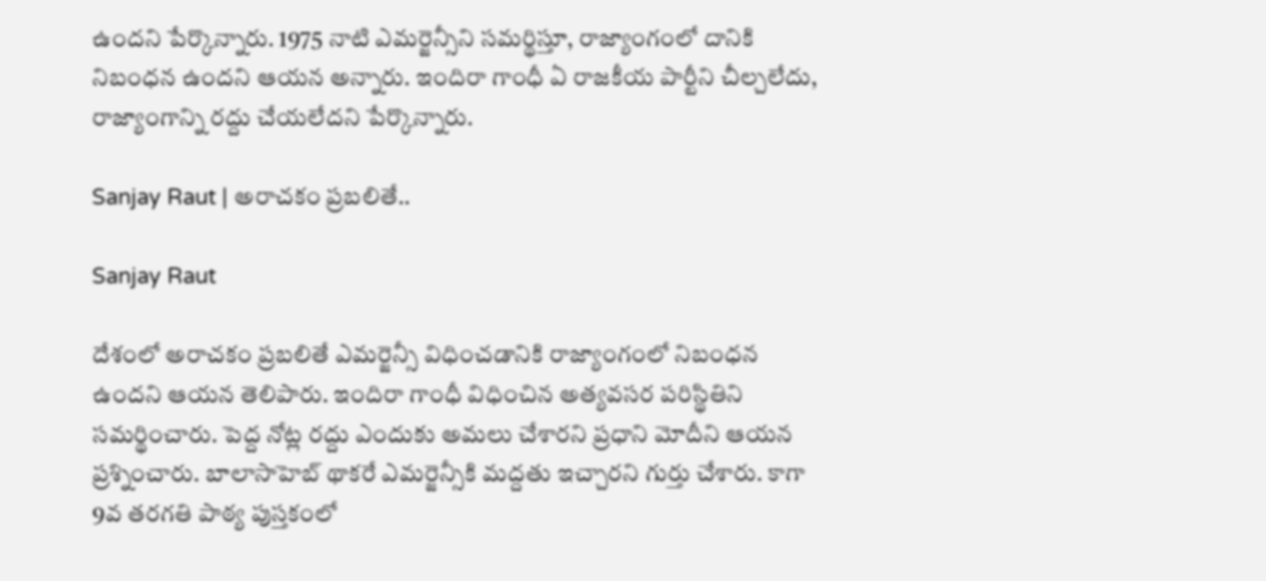ఉందని పేర్కొన్నారు. 1975 నాటి ఎమర్జెన్సీని సమర్థిస్తూ, రాజ్యాంగంలో దానికి నిబంధన ఉందని ఆయన అన్నారు. ఇందిరా గాంధీ ఏ రాజకీయ పార్టీని చీల్చలేదు, రాజ్యాంగాన్ని రద్దు చేయలేదని పేర్కొన్నారు.

Sanjay Raut | అరాచకం ప్రబలితే..

Sanjay Raut

దేశంలో అరాచకం ప్రబలితే ఎమర్జెన్సీ విధించడానికి రాజ్యాంగంలో నిబంధన ఉందని ఆయన తెలిపారు. ఇందిరా గాంధీ విధించిన అత్యవసర పరిస్థితిని సమర్థించారు. పెద్ద నోట్ల రద్దు ఎందుకు అమలు చేశారని ప్రధాని మోదీని ఆయన ప్రశ్నించారు. బాలాసాహెబ్ థాకరే ఎమర్జెన్సీకి మద్దతు ఇచ్చారని గుర్తు చేశారు. కాగా 9వ తరగతి పాఠ్య పుస్తకంలో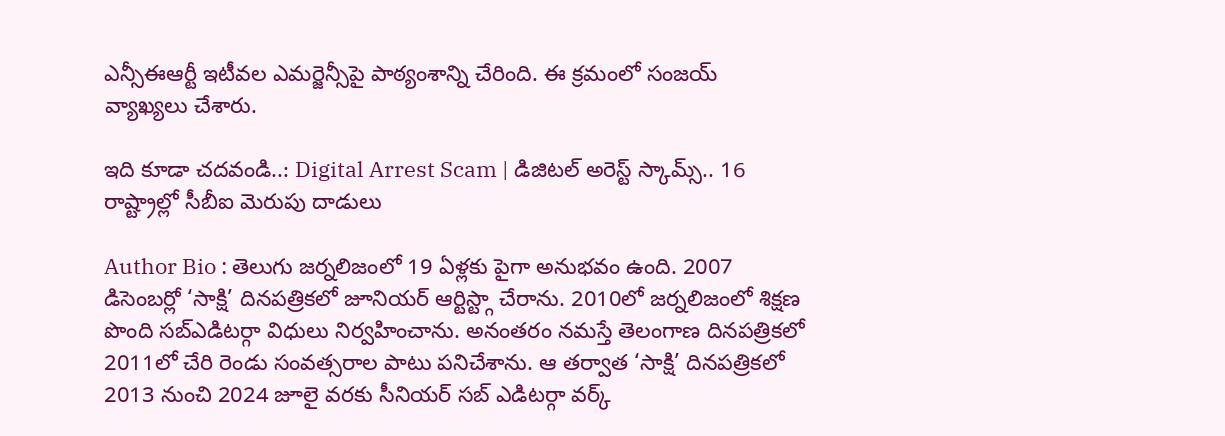ఎన్సీఈఆర్టీ ఇటీవల ఎమర్జెన్సీపై పాఠ్యంశాన్ని చేరింది. ఈ క్రమంలో సంజయ్ వ్యాఖ్యలు చేశారు.

ఇది కూడా చదవండి..: Digital Arrest Scam | డిజిటల్ అరెస్ట్ స్కామ్స్.. 16 రాష్ట్రాల్లో సీబీఐ మెరుపు దాడులు

Author Bio : తెలుగు జర్నలిజంలో 19 ఏళ్లకు పైగా అనుభవం ఉంది. 2007 డిసెంబర్లో ‘సాక్షి’ దినపత్రికలో జూనియర్ ఆర్టిస్ట్గా చేరాను. 2010లో జర్నలిజంలో శిక్షణ పొంది సబ్ఎడిటర్గా విధులు నిర్వహించాను. అనంతరం నమస్తే తెలంగాణ దినపత్రికలో 2011లో చేరి రెండు సంవత్సరాల పాటు పనిచేశాను. ఆ తర్వాత ‘సాక్షి’ దినపత్రికలో 2013 నుంచి 2024 జూలై వరకు సీనియర్ సబ్ ఎడిటర్గా వర్క్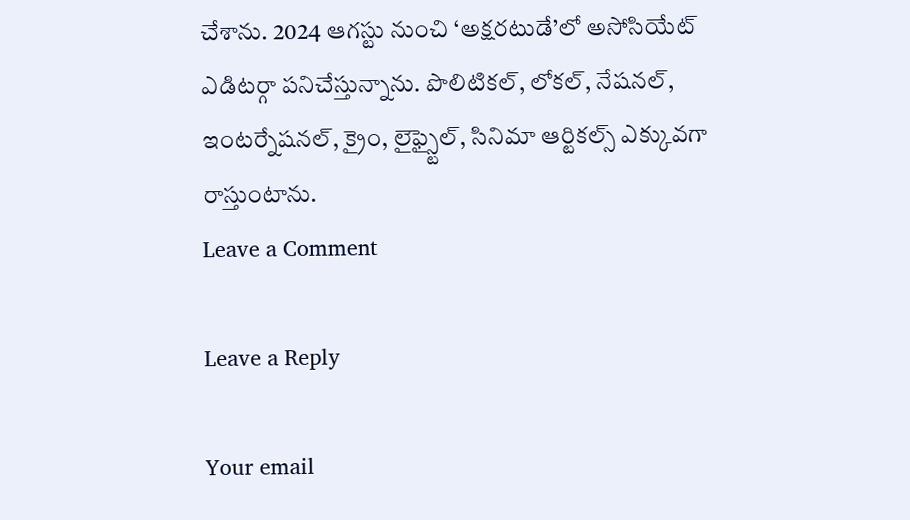చేశాను. 2024 ఆగస్టు నుంచి ‘అక్షరటుడే’లో అసోసియేట్ ఎడిటర్గా పనిచేస్తున్నాను. పొలిటికల్, లోకల్, నేషనల్, ఇంటర్నేషనల్, క్రైం, లైఫ్స్టైల్, సినిమా ఆర్టికల్స్ ఎక్కువగా రాస్తుంటాను.
Leave a Comment

Leave a Reply

Your email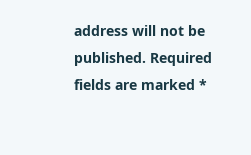address will not be published. Required fields are marked *